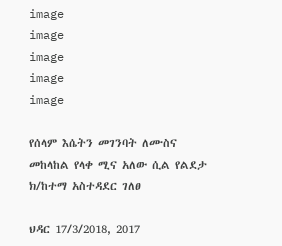image
image
image
image
image

የሰላም እሴትን መገንባት ለሙስና መከላከል የላቀ ሚና አለው ሲል የልደታ ክ/ከተማ አስተዳደር ገለፀ

ህዳር 17/3/2018, 2017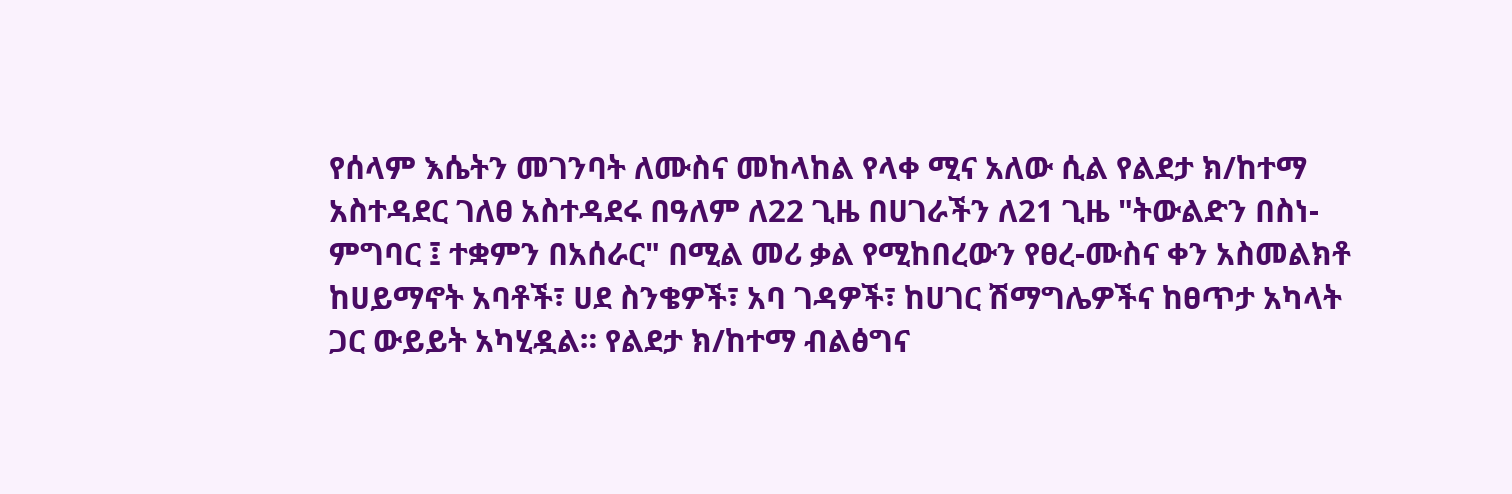የሰላም እሴትን መገንባት ለሙስና መከላከል የላቀ ሚና አለው ሲል የልደታ ክ/ከተማ አስተዳደር ገለፀ አስተዳደሩ በዓለም ለ22 ጊዜ በሀገራችን ለ21 ጊዜ "ትውልድን በስነ-ምግባር ፤ ተቋምን በአሰራር" በሚል መሪ ቃል የሚከበረውን የፀረ-ሙስና ቀን አስመልክቶ ከሀይማኖት አባቶች፣ ሀደ ስንቄዎች፣ አባ ገዳዎች፣ ከሀገር ሽማግሌዎችና ከፀጥታ አካላት ጋር ውይይት አካሂዷል። የልደታ ክ/ከተማ ብልፅግና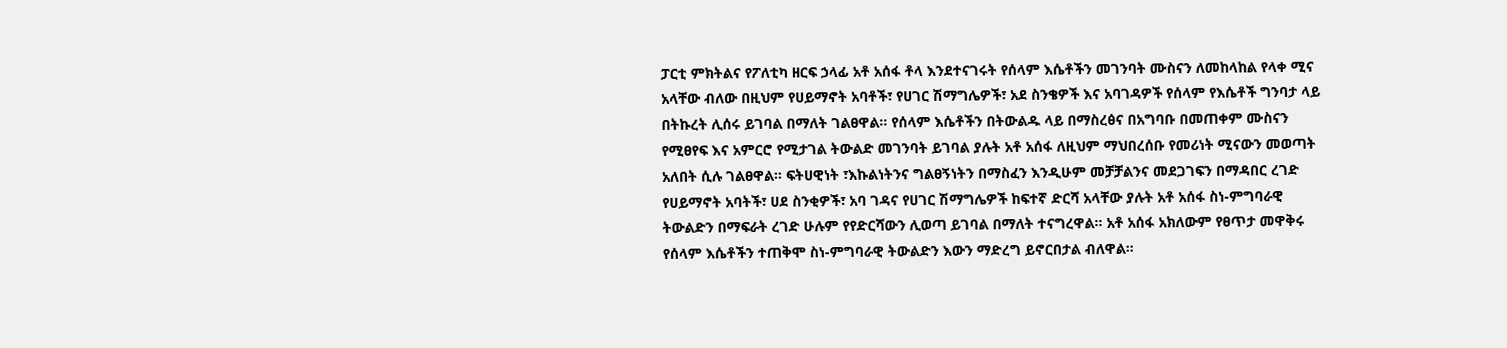ፓርቲ ምክትልና የፖለቲካ ዘርፍ ኃላፊ አቶ አሰፋ ቶላ እንደተናገሩት የሰላም እሴቶችን መገንባት ሙስናን ለመከላከል የላቀ ሚና አላቸው ብለው በዚህም የሀይማኖት አባቶች፣ የሀገር ሽማግሌዎች፣ አደ ስንቄዎች እና አባገዳዎች የሰላም የእሴቶች ግንባታ ላይ በትኩረት ሊሰሩ ይገባል በማለት ገልፀዋል። የሰላም እሴቶችን በትውልዱ ላይ በማስረፅና በአግባቡ በመጠቀም ሙስናን የሚፀየፍ እና አምርሮ የሚታገል ትውልድ መገንባት ይገባል ያሉት አቶ አሰፋ ለዚህም ማህበረሰቡ የመሪነት ሚናውን መወጣት አለበት ሲሉ ገልፀዋል። ፍትሀዊነት ፣እኩልነትንና ግልፀኝነትን በማስፈን እንዲሁም መቻቻልንና መደጋገፍን በማዳበር ረገድ የሀይማኖት አባትች፣ ሀደ ስንቂዎች፣ አባ ገዳና የሀገር ሽማግሌዎች ከፍተኛ ድርሻ አላቸው ያሉት አቶ አሰፋ ስነ-ምግባራዊ ትውልድን በማፍራት ረገድ ሁሉም የየድርሻውን ሊወጣ ይገባል በማለት ተናግረዋል። አቶ አሰፋ አክለውም የፀጥታ መዋቅሩ የሰላም እሴቶችን ተጠቅሞ ስነ-ምግባራዊ ትውልድን እውን ማድረግ ይኖርበታል ብለዋል።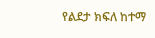የልደታ ክፍለ ከተማ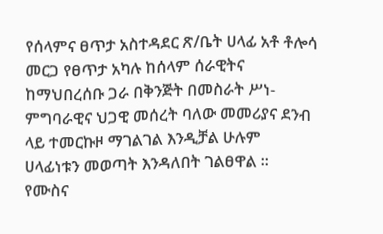የሰላምና ፀጥታ አስተዳደር ጽ/ቤት ሀላፊ አቶ ቶሎሳ መርጋ የፀጥታ አካሉ ከሰላም ሰራዊትና ከማህበረሰቡ ጋራ በቅንጅት በመስራት ሥነ-ምግባራዊና ህጋዊ መሰረት ባለው መመሪያና ደንብ ላይ ተመርኩዞ ማገልገል እንዲቻል ሁሉም ሀላፊነቱን መወጣት እንዳለበት ገልፀዋል ።  የሙስና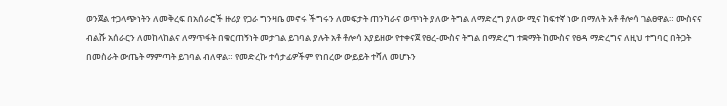ወንጀል ተጋላጭነትን ለመቅረፍ በአሰራሮች ዙሪያ የጋራ ግንዛቤ መኖሩ ችግሩን ለመፍታት ጠንካራና ወጥነት ያለው ትግል ለማድረግ ያለው ሚና ከፍተኛ ነው በማለት አቶ ቶሎሳ ገልፀዋል። ሙስናና ብልሹ አሰራርን ለመከላከልና ለማጥፋት በቁርጠኝነት መታገል ይገባል ያሉት አቶ ቶሎሳ አያይዘው የተቀናጀ የፀረ-ሙስና ትግል በማድረግ ተቋማት ከሙስና የፀዳ ማድረግና ለዚህ ተግባር በትጋት በመስራት ውጤት ማምጣት ይገባል ብለዋል። የመድረኩ ተሳታፊዎችም የነበረው ውይይት ተሻለ መሆኑን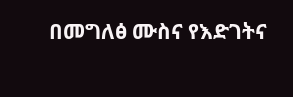በመግለፅ ሙስና የእድገትና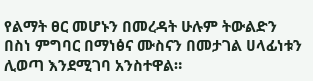የልማት ፀር መሆኑን በመረዳት ሁሉም ትውልድን በስነ ምግባር በማነፅና ሙስናን በመታገል ሀላፊነቱን ሊወጣ እንደሚገባ አንስተዋል።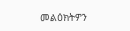መልዕክትዎን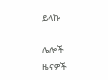ይላኩ

ሌሎች ዜናዎች